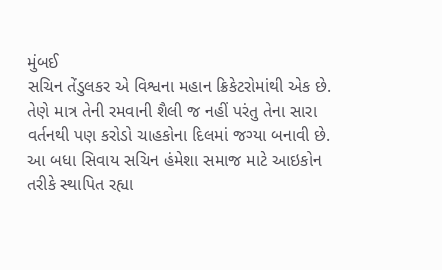મુંબઈ
સચિન તેંડુલકર એ વિશ્વના મહાન ક્રિકેટરોમાંથી એક છે. તેણે માત્ર તેની રમવાની શૈલી જ નહીં પરંતુ તેના સારા વર્તનથી પણ કરોડો ચાહકોના દિલમાં જગ્યા બનાવી છે. આ બધા સિવાય સચિન હંમેશા સમાજ માટે આઇકોન તરીકે સ્થાપિત રહ્યા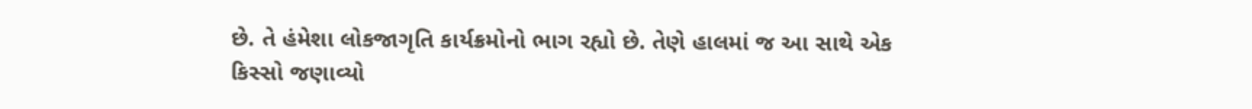છે. તે હંમેશા લોકજાગૃતિ કાર્યક્રમોનો ભાગ રહ્યો છે. તેણે હાલમાં જ આ સાથે એક કિસ્સો જણાવ્યો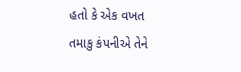હતો કે એક વખત તમાકુ કંપનીએ તેને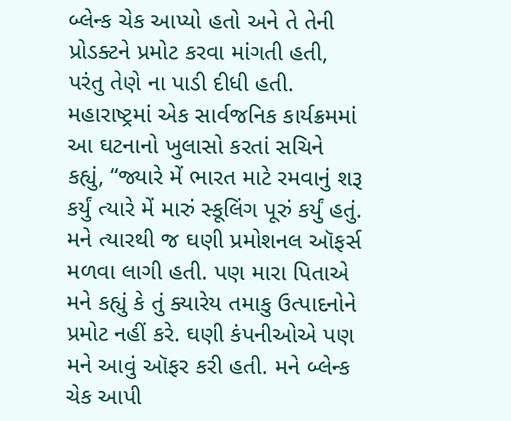બ્લેન્ક ચેક આપ્યો હતો અને તે તેની પ્રોડક્ટને પ્રમોટ કરવા માંગતી હતી, પરંતુ તેણે ના પાડી દીધી હતી. મહારાષ્ટ્રમાં એક સાર્વજનિક કાર્યક્રમમાં આ ઘટનાનો ખુલાસો કરતાં સચિને કહ્યું, “જ્યારે મેં ભારત માટે રમવાનું શરૂ કર્યું ત્યારે મેં મારું સ્કૂલિંગ પૂરું કર્યું હતું. મને ત્યારથી જ ઘણી પ્રમોશનલ ઑફર્સ મળવા લાગી હતી. પણ મારા પિતાએ મને કહ્યું કે તું ક્યારેય તમાકુ ઉત્પાદનોને પ્રમોટ નહીં કરે. ઘણી કંપનીઓએ પણ મને આવું ઑફર કરી હતી. મને બ્લેન્ક ચેક આપી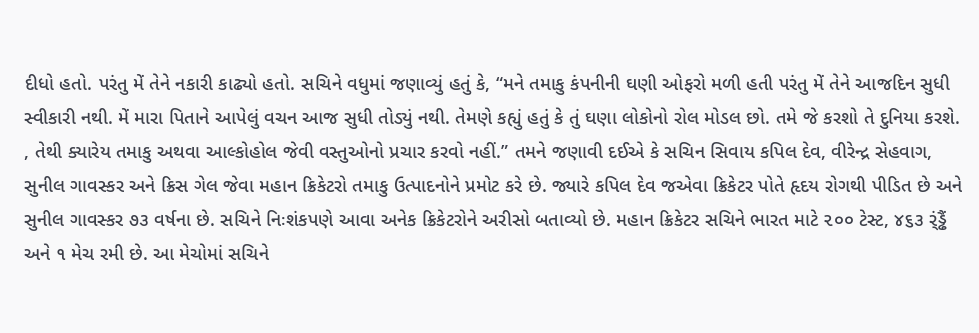દીધો હતો. પરંતુ મેં તેને નકારી કાઢ્યો હતો. સચિને વધુમાં જણાવ્યું હતું કે, “મને તમાકુ કંપનીની ઘણી ઓફરો મળી હતી પરંતુ મેં તેને આજદિન સુધી સ્વીકારી નથી. મેં મારા પિતાને આપેલું વચન આજ સુધી તોડ્યું નથી. તેમણે કહ્યું હતું કે તું ઘણા લોકોનો રોલ મોડલ છો. તમે જે કરશો તે દુનિયા કરશે. , તેથી ક્યારેય તમાકુ અથવા આલ્કોહોલ જેવી વસ્તુઓનો પ્રચાર કરવો નહીં.” તમને જણાવી દઈએ કે સચિન સિવાય કપિલ દેવ, વીરેન્દ્ર સેહવાગ, સુનીલ ગાવસ્કર અને ક્રિસ ગેલ જેવા મહાન ક્રિકેટરો તમાકુ ઉત્પાદનોને પ્રમોટ કરે છે. જ્યારે કપિલ દેવ જએવા ક્રિકેટર પોતે હૃદય રોગથી પીડિત છે અને સુનીલ ગાવસ્કર ૭૩ વર્ષના છે. સચિને નિઃશંકપણે આવા અનેક ક્રિકેટરોને અરીસો બતાવ્યો છે. મહાન ક્રિકેટર સચિને ભારત માટે ૨૦૦ ટેસ્ટ, ૪૬૩ ર્ંડ્ઢૈં અને ૧ મેચ રમી છે. આ મેચોમાં સચિને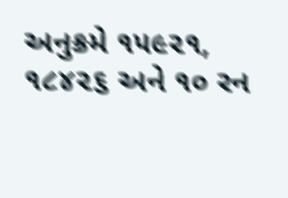અનુક્રમે ૧૫૯૨૧, ૧૮૪૨૬ અને ૧૦ રન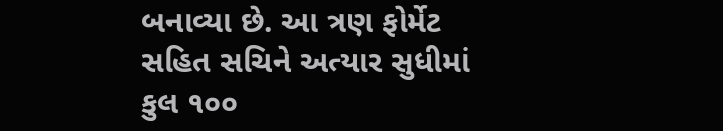બનાવ્યા છે. આ ત્રણ ફોર્મેટ સહિત સચિને અત્યાર સુધીમાં કુલ ૧૦૦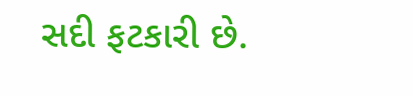સદી ફટકારી છે.